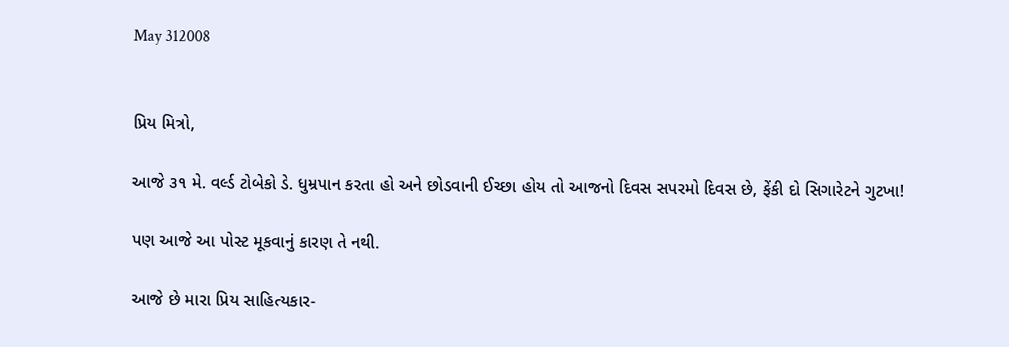May 312008


પ્રિય મિત્રો,

આજે ૩૧ મે. વર્લ્ડ ટોબેકો ડે. ધુમ્રપાન કરતા હો અને છોડવાની ઈચ્છા હોય તો આજનો દિવસ સપરમો દિવસ છે, ફેંકી દો સિગારેટને ગુટખા!

પણ આજે આ પોસ્ટ મૂકવાનું કારણ તે નથી.

આજે છે મારા પ્રિય સાહિત્યકાર-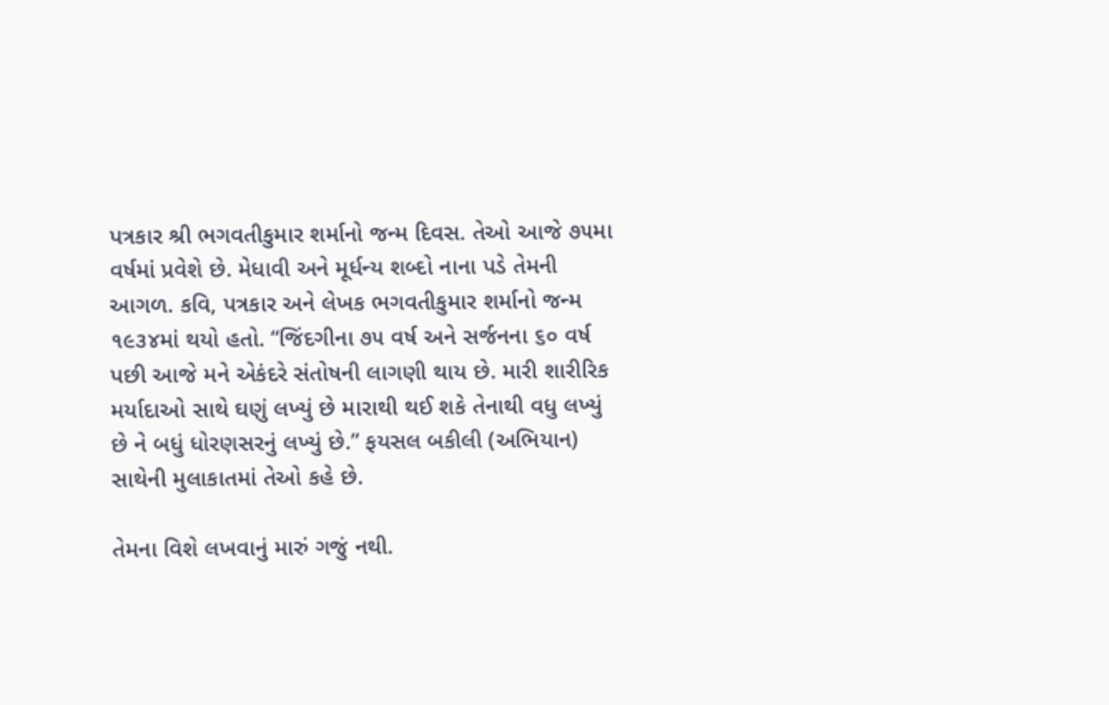પત્રકાર શ્રી ભગવતીકુમાર શર્માનો જન્મ દિવસ. તેઓ આજે ૭૫મા વર્ષમાં પ્રવેશે છે. મેધાવી અને મૂર્ધન્ય શબ્દો નાના પડે તેમની આગળ. કવિ, પત્રકાર અને લેખક ભગવતીકુમાર શર્માનો જન્મ ૧૯૩૪માં થયો હતો. “જિંદગીના ૭૫ વર્ષ અને સર્જનના ૬૦ વર્ષ પછી આજે મને એકંદરે સંતોષની લાગણી થાય છે. મારી શારીરિક મર્યાદાઓ સાથે ઘણું લખ્યું છે મારાથી થઈ શકે તેનાથી વધુ લખ્યું છે ને બધું ધોરણસરનું લખ્યું છે.” ફયસલ બકીલી (અભિયાન) સાથેની મુલાકાતમાં તેઓ કહે છે.

તેમના વિશે લખવાનું મારું ગજું નથી.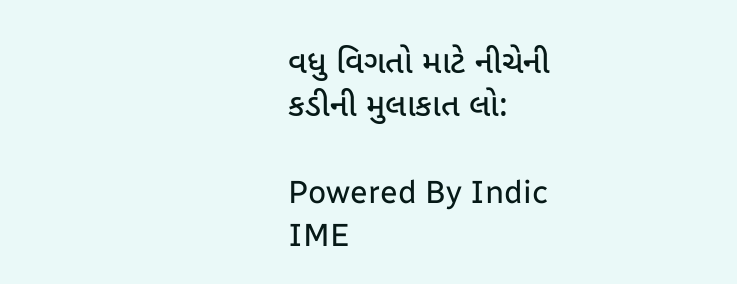વધુ વિગતો માટે નીચેની કડીની મુલાકાત લો:

Powered By Indic IME